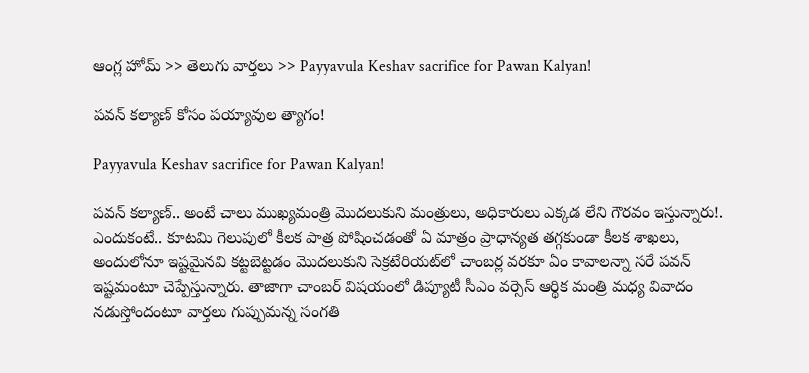ఆంగ్ల హోమ్ >> తెలుగు వార్తలు >> Payyavula Keshav sacrifice for Pawan Kalyan!

పవన్‌ కల్యాణ్ కోసం పయ్యావుల త్యాగం!

Payyavula Keshav sacrifice for Pawan Kalyan!

పవన్ కల్యాణ్.. అంటే చాలు ముఖ్యమంత్రి మొదలుకుని మంత్రులు, అధికారులు ఎక్కడ లేని గౌరవం ఇస్తున్నారు!. ఎందుకంటే.. కూటమి గెలుపులో కీలక పాత్ర పోషించడంతో ఏ మాత్రం ప్రాధాన్యత తగ్గకుండా కీలక శాఖలు, అందులోనూ ఇష్టమైనవి కట్టబెట్టడం మొదలుకుని సెక్రటేరియట్‌లో చాంబర్ల వరకూ ఏం కావాలన్నా సరే పవన్ ఇష్టమంటూ చెప్పేస్తున్నారు. తాజాగా చాంబర్ విషయంలో డిప్యూటీ సీఎం వర్సెస్ ఆర్థిక మంత్రి మధ్య వివాదం నడుస్తోందంటూ వార్తలు గుప్పుమన్న సంగతి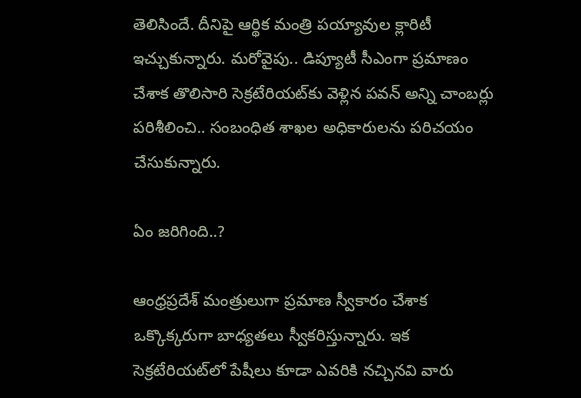తెలిసిందే. దీనిపై ఆర్థిక మంత్రి పయ్యావుల క్లారిటీ ఇచ్చుకున్నారు. మరోవైపు.. డిప్యూటీ సీఎంగా ప్రమాణం చేశాక తొలిసారి సెక్రటేరియట్‌కు వెళ్లిన పవన్ అన్ని చాంబర్లు పరిశీలించి.. సంబంధిత శాఖల అధికారులను పరిచయం చేసుకున్నారు.

ఏం జరిగింది..?

ఆంధ్రప్రదేశ్ మంత్రులుగా ప్రమాణ స్వీకారం చేశాక  ఒక్కొక్కరుగా బాధ్యతలు స్వీకరిస్తున్నారు. ఇక సెక్రటేరియట్‌లో పేషీలు కూడా ఎవరికి నచ్చినవి వారు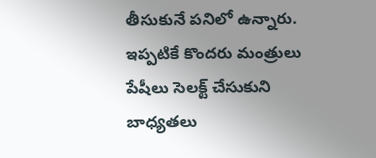తీసుకునే పనిలో ఉన్నారు. ఇప్పటికే కొందరు మంత్రులు పేషీలు సెలక్ట్ చేసుకుని బాధ్యతలు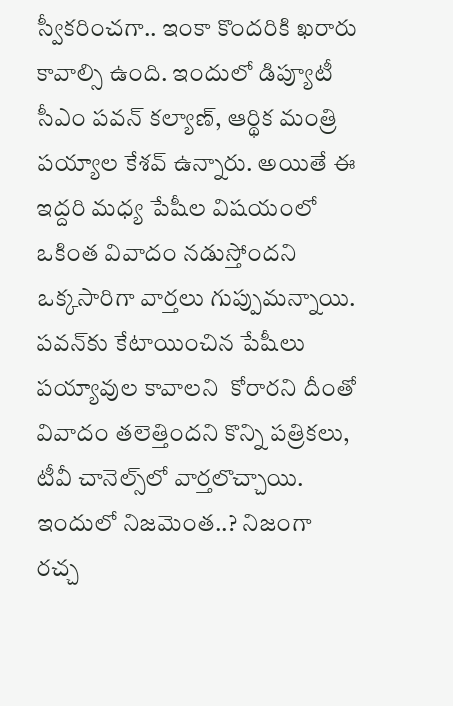స్వీకరించగా.. ఇంకా కొందరికి ఖరారు కావాల్సి ఉంది. ఇందులో డిప్యూటీ సీఎం పవన్ కల్యాణ్, ఆర్థిక మంత్రి పయ్యాల కేశవ్‌ ఉన్నారు. అయితే ఈ ఇద్దరి మధ్య పేషీల విషయంలో ఒకింత వివాదం నడుస్తోందని ఒక్కసారిగా వార్తలు గుప్పుమన్నాయి. పవన్‌కు కేటాయించిన పేషీలు పయ్యావుల కావాలని  కోరారని దీంతో వివాదం తలెత్తిందని కొన్ని పత్రికలు, టీవీ చానెల్స్‌లో వార్తలొచ్చాయి. ఇందులో నిజమెంత..? నిజంగా రచ్చ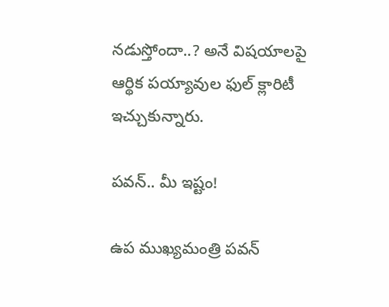నడుస్తోందా..? అనే విషయాలపై ఆర్థిక పయ్యావుల ఫుల్ క్లారిటీ ఇచ్చుకున్నారు.

పవన్.. మీ ఇష్టం!

ఉప ముఖ్యమంత్రి పవన్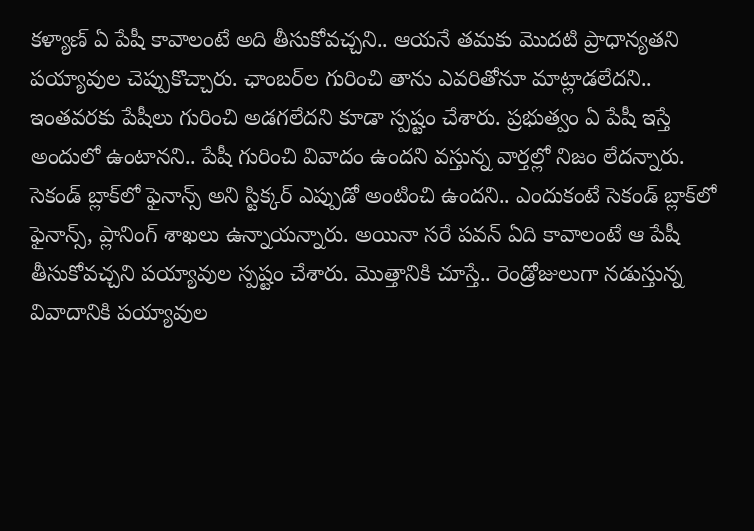కళ్యాణ్ ఏ పేషీ కావాలంటే అది తీసుకోవచ్చని.. ఆయనే తమకు మొదటి ప్రాధాన్యతని పయ్యావుల చెప్పుకొచ్చారు. ఛాంబర్‌ల గురించి తాను ఎవరితోనూ మాట్లాడలేదని.. ఇంతవరకు పేషీలు గురించి అడగలేదని కూడా స్పష్టం చేశారు. ప్రభుత్వం ఏ పేషీ ఇస్తే అందులో ఉంటానని.. పేషీ గురించి వివాదం ఉందని వస్తున్న వార్తల్లో నిజం లేదన్నారు. సెకండ్ బ్లాక్‌‌లో ఫైనాన్స్ అని స్టిక్కర్ ఎప్పుడో అంటించి ఉందని.. ఎందుకంటే సెకండ్ బ్లాక్‌లో ఫైనాన్స్, ప్లానింగ్ శాఖలు ఉన్నాయన్నారు. అయినా సరే పవన్ ఏది కావాలంటే ఆ పేషీ తీసుకోవచ్చని పయ్యావుల స్పష్టం చేశారు. మొత్తానికి చూస్తే.. రెండ్రోజులుగా నడుస్తున్న వివాదానికి పయ్యావుల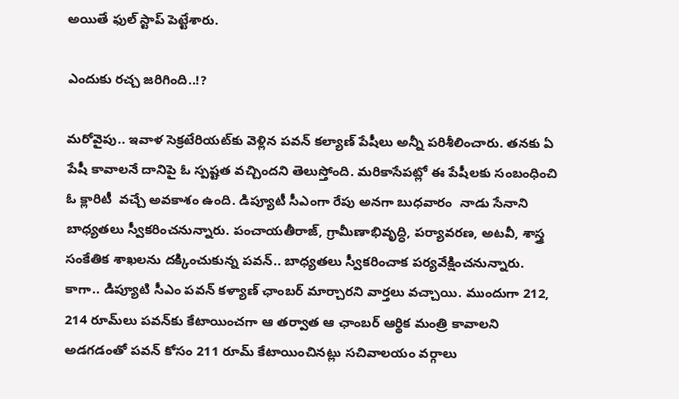అయితే ఫుల్ స్టాప్ పెట్టేశారు.

ఎందుకు రచ్చ జరిగింది..!?

మరోవైపు.. ఇవాళ సెక్రటేరియట్‌కు వెళ్లిన పవన్ కల్యాణ్ పేషీలు అన్నీ పరిశీలించారు. తనకు ఏ పేషీ కావాలనే దానిపై ఓ స్పష్టత వచ్చిందని తెలుస్తోంది. మరికాసేపట్లో ఈ పేషీలకు సంబంధించి ఓ క్లారిటీ  వచ్చే అవకాశం ఉంది. డిప్యూటీ సీఎంగా రేపు అనగా బుధవారం  నాడు సేనాని బాధ్యతలు స్వీకరించనున్నారు. పంచాయతీరాజ్, గ్రామీణాభివృద్ధి, పర్యావరణ, అటవీ, శాస్త్ర సంకేతిక శాఖలను దక్కించుకున్న పవన్.. బాధ్యతలు స్వీకరించాక పర్యవేక్షించనున్నారు. కాగా.. డిప్యూటి సీఎం ప‌వ‌న్ క‌ళ్యాణ్ ఛాంబ‌ర్ మార్చారని వార్తలు వచ్చాయి. ముందుగా 212, 214 రూమ్‌లు ప‌వ‌న్‌కు కేటాయించగా ఆ తర్వాత ఆ ఛాంబ‌ర్ ఆర్థిక మంత్రి కావాల‌ని అడ‌గ‌డంతో ప‌వ‌న్ కోసం 211 రూమ్ కేటాయించినట్లు సచివాలయం వర్గాలు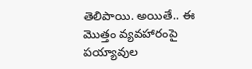తెలిపాయి. అయితే.. ఈ మొత్తం వ్యవహారంపై పయ్యావుల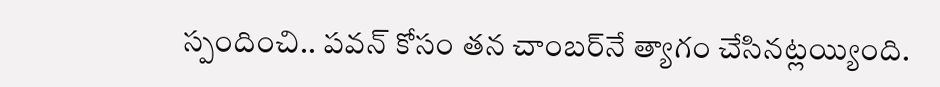స్పందించి.. పవన్ కోసం తన చాంబర్‌నే త్యాగం చేసినట్లయ్యింది.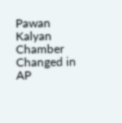Pawan Kalyan Chamber Changed in AP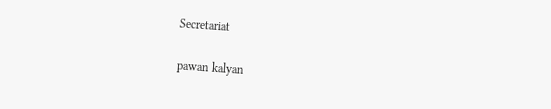Secretariat

pawan kalyan